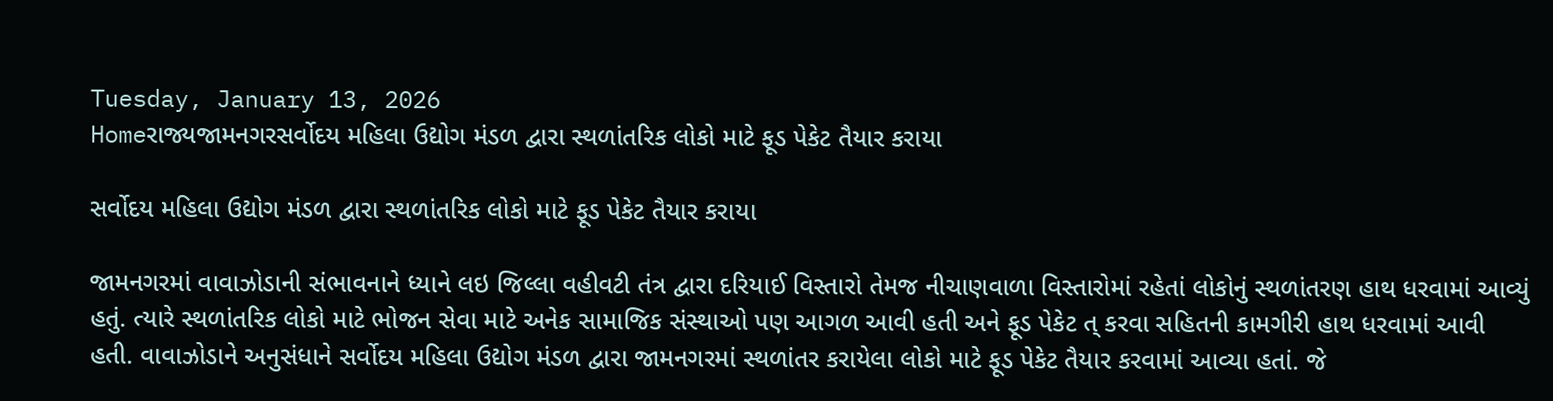Tuesday, January 13, 2026
Homeરાજ્યજામનગરસર્વોદય મહિલા ઉદ્યોગ મંડળ દ્વારા સ્થળાંતરિક લોકો માટે ફૂડ પેકેટ તૈયાર કરાયા

સર્વોદય મહિલા ઉદ્યોગ મંડળ દ્વારા સ્થળાંતરિક લોકો માટે ફૂડ પેકેટ તૈયાર કરાયા

જામનગરમાં વાવાઝોડાની સંભાવનાને ધ્યાને લઇ જિલ્લા વહીવટી તંત્ર દ્વારા દરિયાઈ વિસ્તારો તેમજ નીચાણવાળા વિસ્તારોમાં રહેતાં લોકોનું સ્થળાંતરણ હાથ ધરવામાં આવ્યું હતું. ત્યારે સ્થળાંતરિક લોકો માટે ભોજન સેવા માટે અનેક સામાજિક સંસ્થાઓ પણ આગળ આવી હતી અને ફૂડ પેકેટ ત્ કરવા સહિતની કામગીરી હાથ ધરવામાં આવી હતી. વાવાઝોડાને અનુસંધાને સર્વોદય મહિલા ઉદ્યોગ મંડળ દ્વારા જામનગરમાં સ્થળાંતર કરાયેલા લોકો માટે ફૂડ પેકેટ તૈયાર કરવામાં આવ્યા હતાં. જે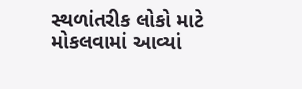સ્થળાંતરીક લોકો માટે મોકલવામાં આવ્યાં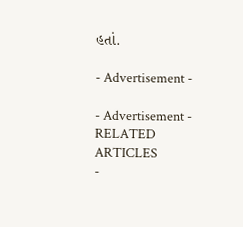હતાં.

- Advertisement -

- Advertisement -
RELATED ARTICLES
-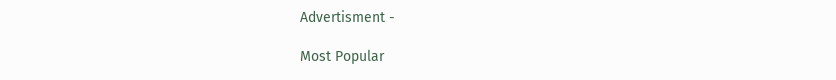Advertisment -

Most Popular